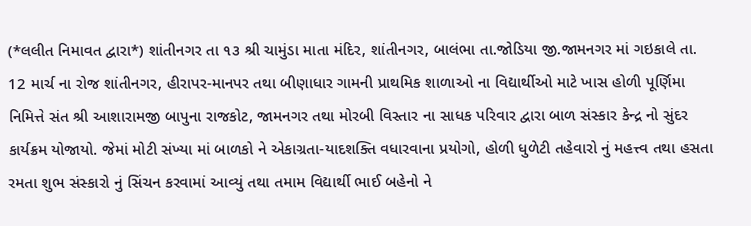(*લલીત નિમાવત દ્વારા*) શાંતીનગર તા ૧૩ શ્રી ચામુંડા માતા મંદિર, શાંતીનગર, બાલંભા તા.જોડિયા જી.જામનગર માં ગઇકાલે તા. 12 માર્ચ ના રોજ શાંતીનગર, હીરાપર-માનપર તથા બીણાધાર ગામની પ્રાથમિક શાળાઓ ના વિદ્યાર્થીઓ માટે ખાસ હોળી પૂર્ણિમા નિમિત્તે સંત શ્રી આશારામજી બાપુના રાજકોટ, જામનગર તથા મોરબી વિસ્તાર ના સાધક પરિવાર દ્વારા બાળ સંસ્કાર કેન્દ્ર નો સુંદર કાર્યક્રમ યોજાયો. જેમાં મોટી સંખ્યા માં બાળકો ને એકાગ્રતા-યાદશક્તિ વધારવાના પ્રયોગો, હોળી ધુળેટી તહેવારો નું મહત્ત્વ તથા હસતા રમતા શુભ સંસ્કારો નું સિંચન કરવામાં આવ્યું તથા તમામ વિદ્યાર્થી ભાઈ બહેનો ને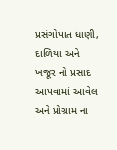પ્રસંગોપાત ધાણી, દાળિયા અને ખજૂર નો પ્રસાદ આપવામાં આવેલ અને પ્રોગ્રામ ના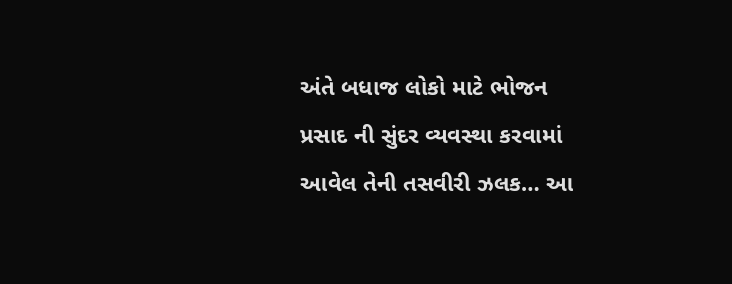અંતે બધાજ લોકો માટે ભોજન પ્રસાદ ની સુંદર વ્યવસ્થા કરવામાં આવેલ તેની તસવીરી ઝલક… આ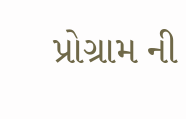પ્રોગ્રામ ની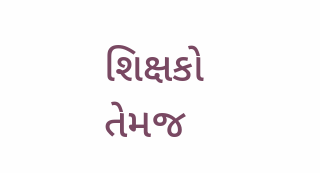શિક્ષકો તેમજ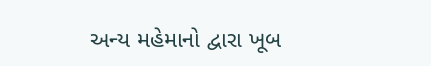અન્ય મહેમાનો દ્વારા ખૂબ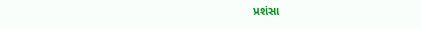પ્રશંસા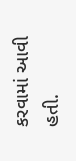કરવામાં આવી હતી.